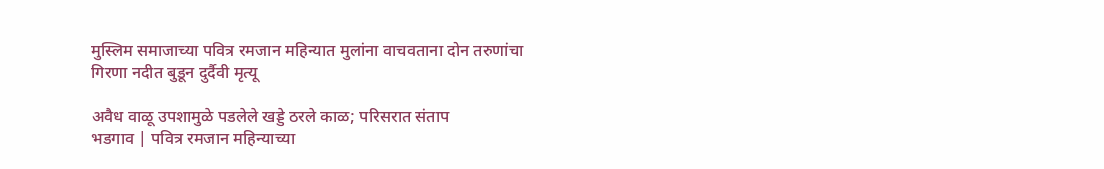मुस्लिम समाजाच्या पवित्र रमजान महिन्यात मुलांना वाचवताना दोन तरुणांचा गिरणा नदीत बुडून दुर्दैवी मृत्यू

अवैध वाळू उपशामुळे पडलेले खड्डे ठरले काळ; परिसरात संताप
भडगाव | पवित्र रमजान महिन्याच्या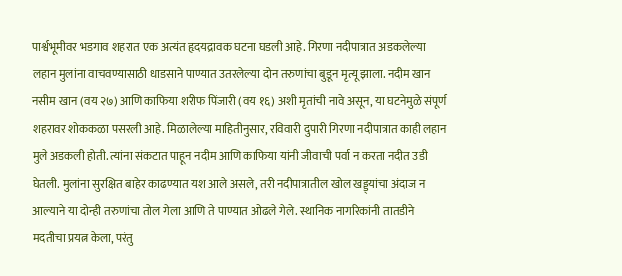पार्श्वभूमीवर भडगाव शहरात एक अत्यंत हृदयद्रावक घटना घडली आहे. गिरणा नदीपात्रात अडकलेल्या लहान मुलांना वाचवण्यासाठी धाडसाने पाण्यात उतरलेल्या दोन तरुणांचा बुडून मृत्यू झाला. नदीम खान नसीम खान (वय २७) आणि काफिया शरीफ पिंजारी (वय १६) अशी मृतांची नावे असून, या घटनेमुळे संपूर्ण शहरावर शोककळा पसरली आहे. मिळालेल्या माहितीनुसार, रविवारी दुपारी गिरणा नदीपात्रात काही लहान मुले अडकली होती. त्यांना संकटात पाहून नदीम आणि काफिया यांनी जीवाची पर्वा न करता नदीत उडी घेतली. मुलांना सुरक्षित बाहेर काढण्यात यश आले असले, तरी नदीपात्रातील खोल खड्ड्यांचा अंदाज न आल्याने या दोन्ही तरुणांचा तोल गेला आणि ते पाण्यात ओढले गेले. स्थानिक नागरिकांनी तातडीने मदतीचा प्रयत्न केला, परंतु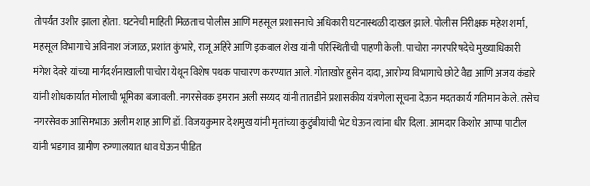तोपर्यंत उशीर झाला होता. घटनेची माहिती मिळताच पोलीस आणि महसूल प्रशासनाचे अधिकारी घटनास्थळी दाखल झाले. पोलीस निरीक्षक महेश शर्मा, महसूल विभागाचे अविनाश जंजाळ, प्रशांत कुंभारे, राजू अहिरे आणि इकबाल शेख यांनी परिस्थितीची पाहणी केली. पाचोरा नगरपरिषदेचे मुख्याधिकारी मंगेश देवरे यांच्या मार्गदर्शनाखाली पाचोरा येथून विशेष पथक पाचारण करण्यात आले. गोताखोर हुसेन दादा, आरोग्य विभागाचे छोटे वैद्य आणि अजय कंडारे यांनी शोधकार्यात मोलाची भूमिका बजावली. नगरसेवक इमरान अली सय्यद यांनी तातडीने प्रशासकीय यंत्रणेला सूचना देऊन मदतकार्य गतिमान केले. तसेच नगरसेवक आसिमभाऊ अलीम शाह आणि डॉ. विजयकुमार देशमुख यांनी मृतांच्या कुटुंबीयांची भेट घेऊन त्यांना धीर दिला. आमदार किशोर आप्पा पाटील यांनी भडगाव ग्रामीण रुग्णालयात धाव घेऊन पीडित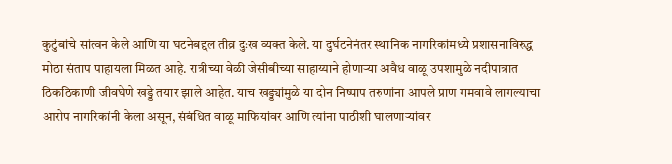कुटुंबांचे सांत्वन केले आणि या घटनेबद्दल तीव्र दुःख व्यक्त केले. या दुर्घटनेनंतर स्थानिक नागरिकांमध्ये प्रशासनाविरुद्ध मोठा संताप पाहायला मिळत आहे. रात्रीच्या वेळी जेसीबीच्या साहाय्याने होणाऱ्या अवैध वाळू उपशामुळे नदीपात्रात ठिकठिकाणी जीवघेणे खड्डे तयार झाले आहेत. याच खड्ड्यांमुळे या दोन निष्पाप तरुणांना आपले प्राण गमवावे लागल्याचा आरोप नागरिकांनी केला असून, संबंधित वाळू माफियांवर आणि त्यांना पाठीशी घालणाऱ्यांवर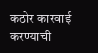कठोर कारवाई करण्याची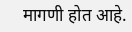मागणी होत आहे.